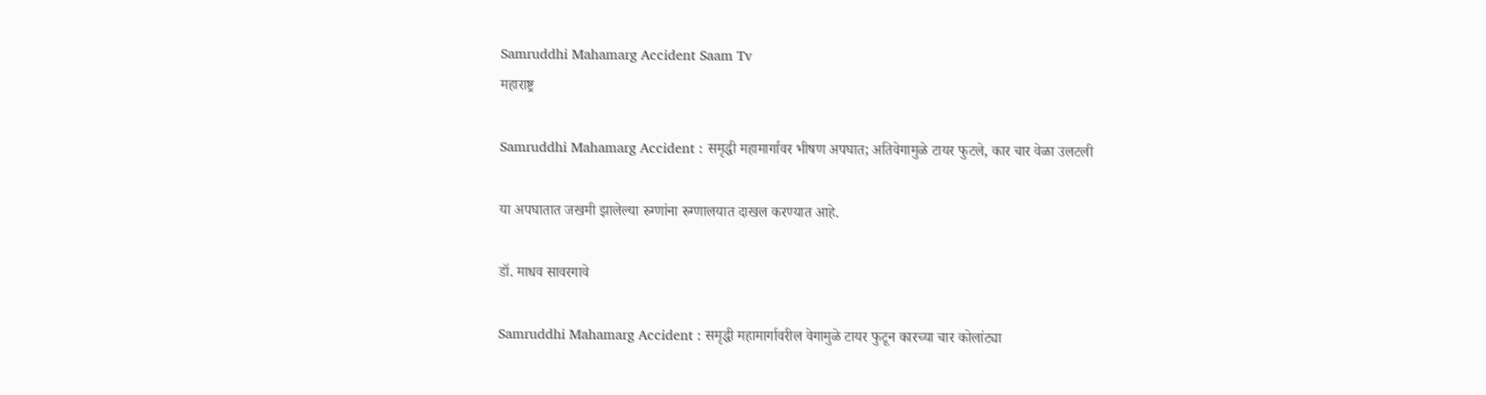Samruddhi Mahamarg Accident Saam Tv
महाराष्ट्र

Samruddhi Mahamarg Accident : समृद्धी महामार्गावर भीषण अपघात; अतिवेगामुळे टायर फुटले, कार चार वेळा उलटली

या अपघातात जखमी झालेल्या रुग्णांना रुग्णालयात दाखल करण्यात आहे.

डॉ. माधव सावरगावे

Samruddhi Mahamarg Accident : समृद्धी महामार्गावरील वेगामुळे टायर फुटून कारच्या चार कोलांट्या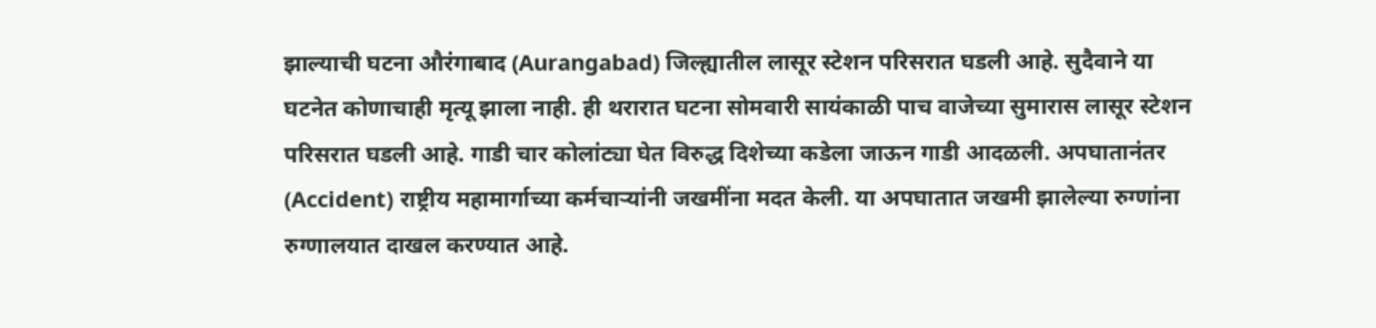झाल्याची घटना औरंगाबाद (Aurangabad) जिल्ह्यातील लासूर स्टेशन परिसरात घडली आहे. सुदैवाने या घटनेत कोणाचाही मृत्यू झाला नाही. ही थरारात घटना सोमवारी सायंकाळी पाच वाजेच्या सुमारास लासूर स्टेशन परिसरात घडली आहे. गाडी चार कोलांट्या घेत विरुद्ध दिशेच्या कडेला जाऊन गाडी आदळली. अपघातानंतर (Accident) राष्ट्रीय महामार्गाच्या कर्मचाऱ्यांनी जखमींना मदत केली. या अपघातात जखमी झालेल्या रुग्णांना रुग्णालयात दाखल करण्यात आहे.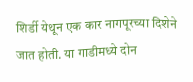शिर्डी येथून एक कार नागपूरच्या दिशेने जात होती. या गाडीमध्ये दोन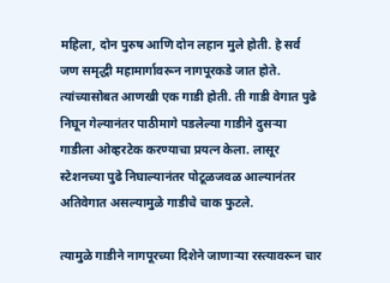महिला, दोन पुरुष आणि दोन लहान मुले होती. हे सर्व जण समृद्धी महामार्गावरून नागपूरकडे जात होते. त्यांच्यासोबत आणखी एक गाडी होती. ती गाडी वेगात पुढे निघून गेल्यानंतर पाठीमागे पडलेल्या गाडीने दुसऱ्या गाडीला ओव्हरटेक करण्याचा प्रयत्न केला. लासूर स्टेशनच्या पुढे निघाल्यानंतर पोटूळजवळ आल्यानंतर अतिवेगात असल्यामुळे गाडीचे चाक फुटले.

त्यामुळे गाडीने नागपूरच्या दिशेने जाणाऱ्या रस्त्यावरून चार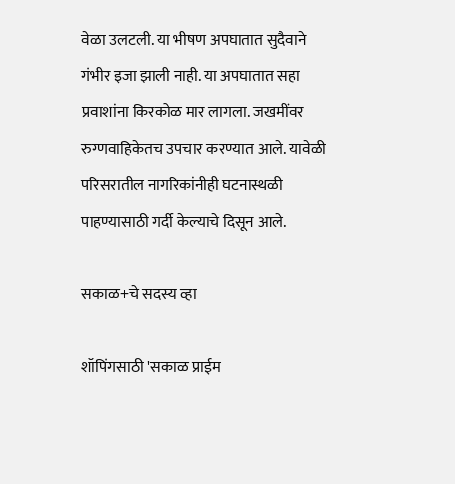वेळा उलटली. या भीषण अपघातात सुदैवाने गंभीर इजा झाली नाही. या अपघातात सहा प्रवाशांना किरकोळ मार लागला. जखमींवर रुग्णवाहिकेतच उपचार करण्यात आले. यावेळी परिसरातील नागरिकांनीही घटनास्थळी पाहण्यासाठी गर्दी केल्याचे दिसून आले.

सकाळ+चे सदस्य व्हा

शॉपिंगसाठी 'सकाळ प्राईम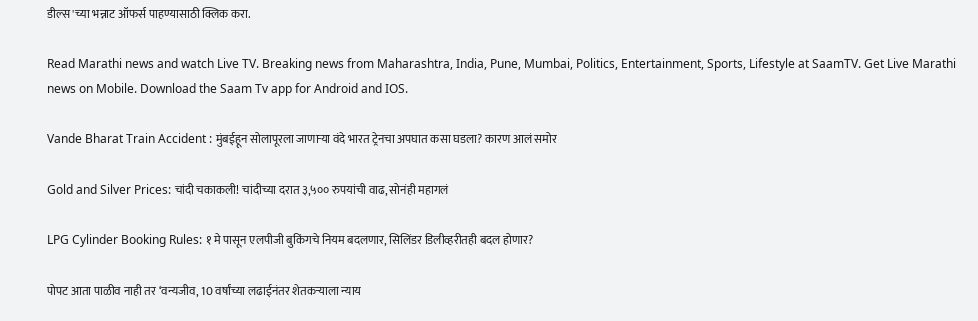डील्स'च्या भन्नाट ऑफर्स पाहण्यासाठी क्लिक करा.

Read Marathi news and watch Live TV. Breaking news from Maharashtra, India, Pune, Mumbai, Politics, Entertainment, Sports, Lifestyle at SaamTV. Get Live Marathi news on Mobile. Download the Saam Tv app for Android and IOS.

Vande Bharat Train Accident : मुंबईहून सोलापूरला जाणाऱ्या वंदे भारत ट्रेनचा अपघात कसा घडला? कारण आलं समोर

Gold and Silver Prices: चांदी चकाकली! चांदीच्या दरात ३,५०० रुपयांची वाढ, सोनंही महागलं

LPG Cylinder Booking Rules: १ मे पासून एलपीजी बुकिंगचे नियम बदलणार, सिलिंडर डिलीव्हरीतही बदल होणार?

पोपट आता पाळीव नाही तर ‘वन्यजीव, 10 वर्षांच्या लढाईनंतर शेतकऱ्याला न्याय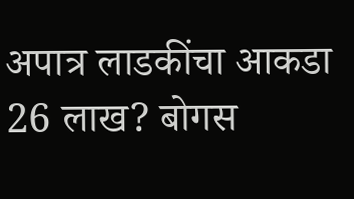अपात्र लाडकींचा आकडा 26 लाख? बोगस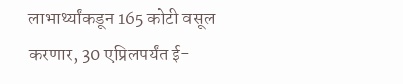लाभार्थ्यांकडून 165 कोटी वसूल करणार, 30 एप्रिलपर्यंत ई-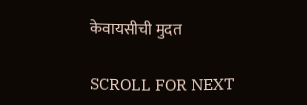केवायसीची मुदत

SCROLL FOR NEXT